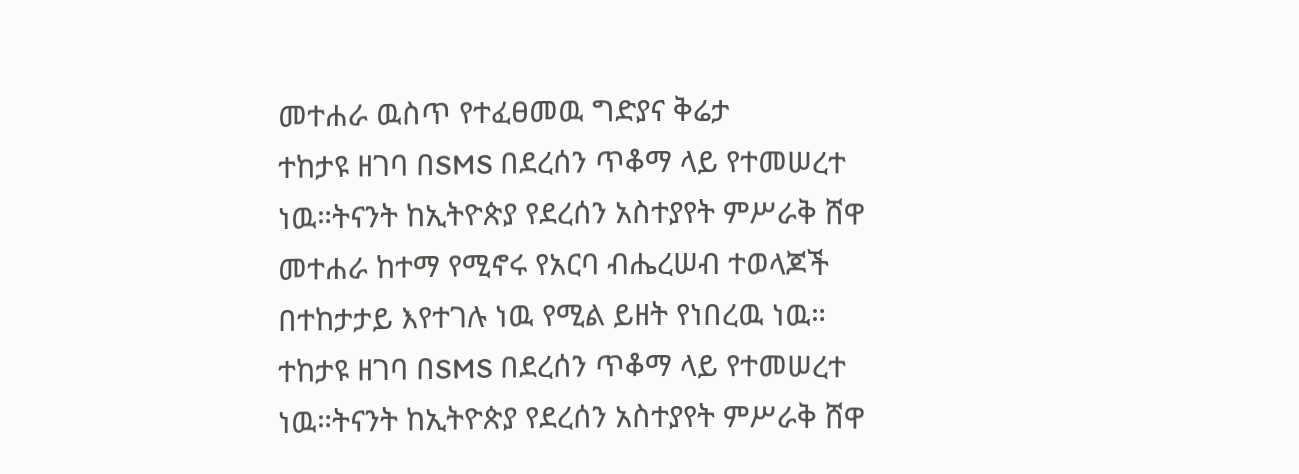መተሐራ ዉስጥ የተፈፀመዉ ግድያና ቅሬታ
ተከታዩ ዘገባ በSMS በደረሰን ጥቆማ ላይ የተመሠረተ ነዉ።ትናንት ከኢትዮጵያ የደረሰን አስተያየት ምሥራቅ ሸዋ መተሐራ ከተማ የሚኖሩ የአርባ ብሔረሠብ ተወላጆች በተከታታይ እየተገሉ ነዉ የሚል ይዘት የነበረዉ ነዉ።
ተከታዩ ዘገባ በSMS በደረሰን ጥቆማ ላይ የተመሠረተ ነዉ።ትናንት ከኢትዮጵያ የደረሰን አስተያየት ምሥራቅ ሸዋ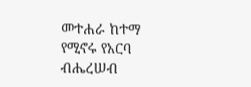መተሐራ ከተማ የሚኖሩ የአርባ ብሔረሠብ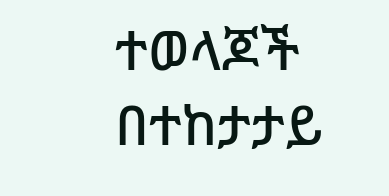ተወላጆች በተከታታይ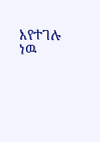እየተገሉ ነዉ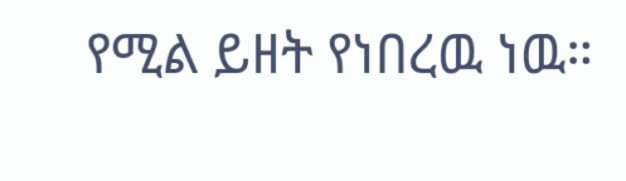የሚል ይዘት የነበረዉ ነዉ።